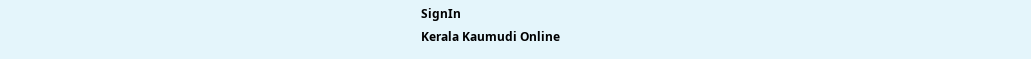SignIn
Kerala Kaumudi Online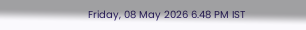Friday, 08 May 2026 6.48 PM IST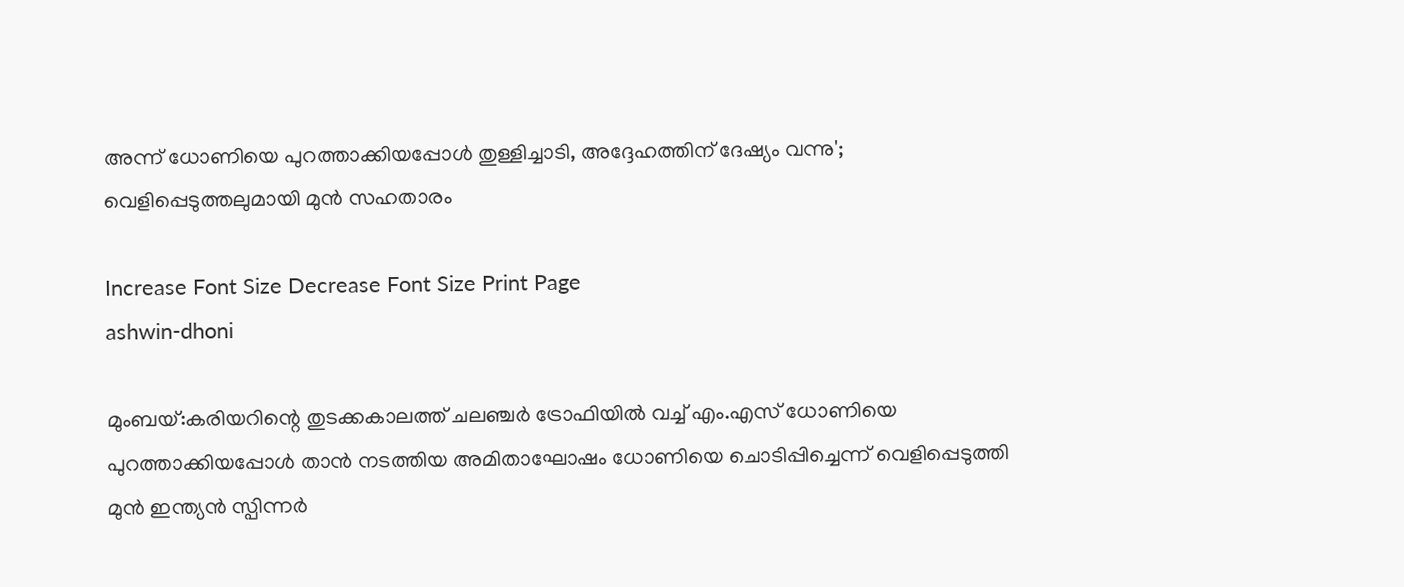അന്ന് ധോണിയെ പുറത്താക്കിയപ്പോൾ തുള്ളിച്ചാടി, അദ്ദേഹത്തിന് ദേഷ്യം വന്നു'; വെളിപ്പെടുത്തലുമായി മുൻ സഹതാരം

Increase Font Size Decrease Font Size Print Page
ashwin-dhoni

മുംബയ്:കരിയറിന്റെ തുടക്കകാലത്ത് ചലഞ്ചർ ട്രോഫിയിൽ വച്ച് എം.എസ് ധോണിയെ പുറത്താക്കിയപ്പോൾ താൻ നടത്തിയ അമിതാഘോഷം ധോണിയെ ചൊടിപ്പിച്ചെന്ന് വെളിപ്പെടുത്തി മുൻ ഇന്ത്യൻ സ്പിന്നർ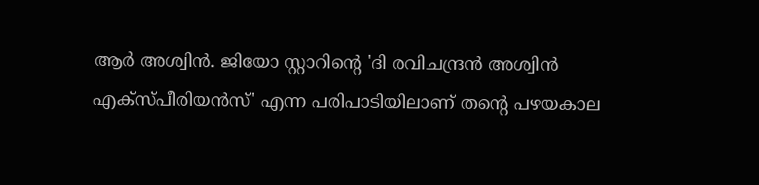ആർ അശ്വിൻ. ജിയോ സ്റ്റാറിന്റെ 'ദി രവിചന്ദ്രൻ അശ്വിൻ എക്സ്പീരിയൻസ്' എന്ന പരിപാടിയിലാണ് തന്റെ പഴയകാല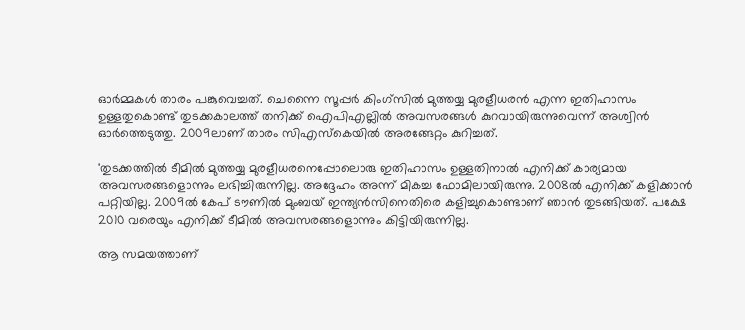ഓർമ്മകൾ താരം പങ്കുവെച്ചത്. ചെന്നൈ സൂപ്പർ കിംഗ്‌സിൽ മുത്തയ്യ മുരളീധരൻ എന്ന ഇതിഹാസം ഉള്ളതുകൊണ്ട് തുടക്കകാലത്ത് തനിക്ക് ഐപിഎല്ലിൽ അവസരങ്ങൾ കുറവായിരുന്നുവെന്ന് അശ്വിൻ ഓർത്തെടുത്തു. 2009ലാണ് താരം സിഎസ്‌കെയിൽ അരങ്ങേറ്റം കുറിച്ചത്.

'തുടക്കത്തിൽ ടീമിൽ മുത്തയ്യ മുരളീധരനെപ്പോലൊരു ഇതിഹാസം ഉള്ളതിനാൽ എനിക്ക് കാര്യമായ അവസരങ്ങളൊന്നും ലഭിച്ചിരുന്നില്ല. അദ്ദേഹം അന്ന് മികച്ച ഫോമിലായിരുന്നു. 2008ൽ എനിക്ക് കളിക്കാൻ പറ്റിയില്ല. 2009ൽ കേപ് ടൗണിൽ മുംബയ് ഇന്ത്യൻസിനെതിരെ കളിച്ചുകൊണ്ടാണ് ഞാൻ തുടങ്ങിയത്. പക്ഷേ 2010 വരെയും എനിക്ക് ടീമിൽ അവസരങ്ങളൊന്നും കിട്ടിയിരുന്നില്ല.

ആ സമയത്താണ്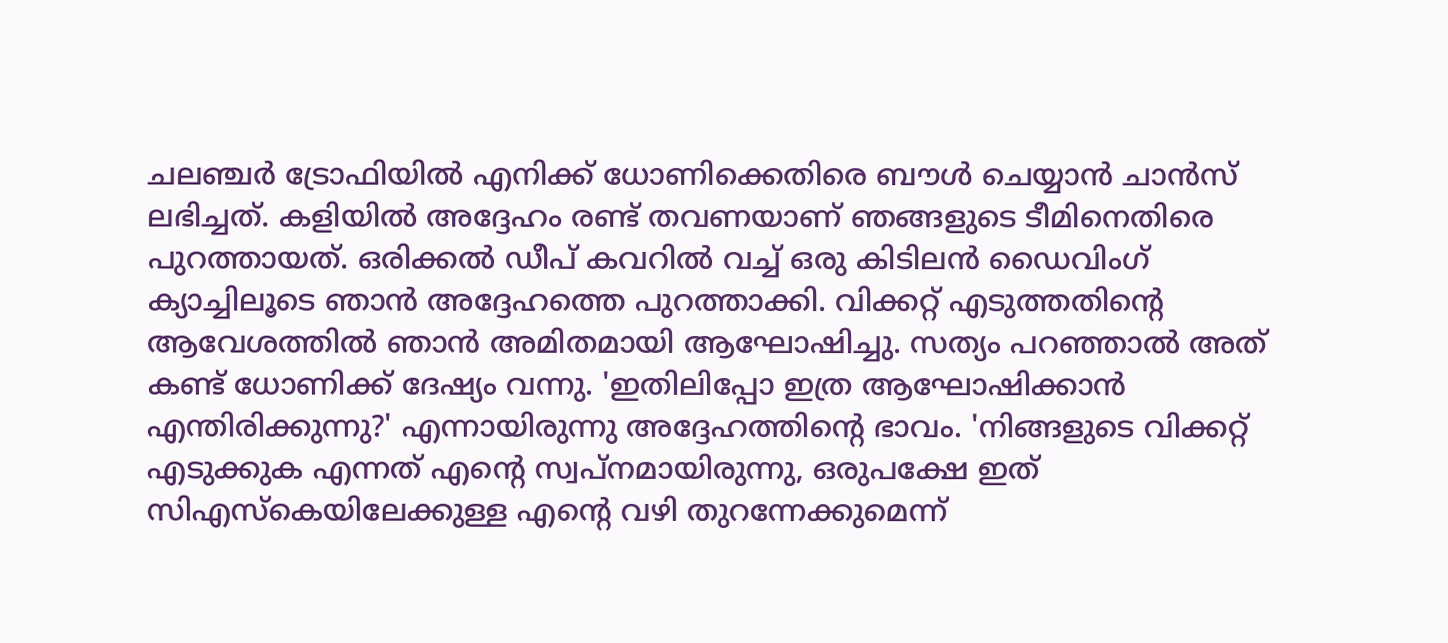ചലഞ്ചർ ട്രോഫിയിൽ എനിക്ക് ധോണിക്കെതിരെ ബൗൾ ചെയ്യാൻ ചാൻസ് ലഭിച്ചത്. കളിയിൽ അദ്ദേഹം രണ്ട് തവണയാണ് ഞങ്ങളുടെ ടീമിനെതിരെ പുറത്തായത്. ഒരിക്കൽ ഡീപ് കവറിൽ വച്ച് ഒരു കിടിലൻ ഡൈവിംഗ് ക്യാച്ചിലൂടെ ഞാൻ അദ്ദേഹത്തെ പുറത്താക്കി. വിക്കറ്റ് എടുത്തതിന്റെ ആവേശത്തിൽ ഞാൻ അമിതമായി ആഘോഷിച്ചു. സത്യം പറഞ്ഞാൽ അത് കണ്ട് ധോണിക്ക് ദേഷ്യം വന്നു. 'ഇതിലിപ്പോ ഇത്ര ആഘോഷിക്കാൻ എന്തിരിക്കുന്നു?' എന്നായിരുന്നു അദ്ദേഹത്തിന്റെ ഭാവം. 'നിങ്ങളുടെ വിക്കറ്റ് എടുക്കുക എന്നത് എന്റെ സ്വപ്നമായിരുന്നു, ഒരുപക്ഷേ ഇത് സിഎസ്‌കെയിലേക്കുള്ള എന്റെ വഴി തുറന്നേക്കുമെന്ന്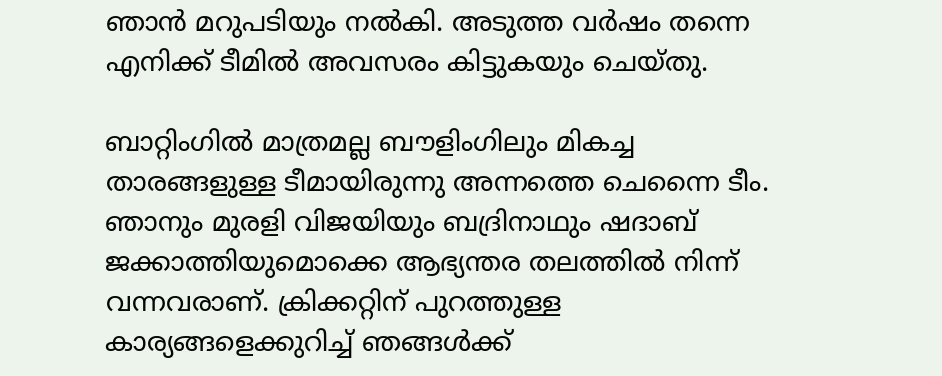ഞാൻ മറുപടിയും നൽകി. അടുത്ത വർഷം തന്നെ എനിക്ക് ടീമിൽ അവസരം കിട്ടുകയും ചെയ്തു.

ബാറ്റിംഗിൽ മാത്രമല്ല ബൗളിംഗിലും മികച്ച താരങ്ങളുള്ള ടീമായിരുന്നു അന്നത്തെ ചെന്നൈ ടീം. ഞാനും മുരളി വിജയിയും ബദ്രിനാഥും ഷദാബ് ജക്കാത്തിയുമൊക്കെ ആഭ്യന്തര തലത്തിൽ നിന്ന് വന്നവരാണ്. ക്രിക്കറ്റിന് പുറത്തുള്ള കാര്യങ്ങളെക്കുറിച്ച് ഞങ്ങൾക്ക്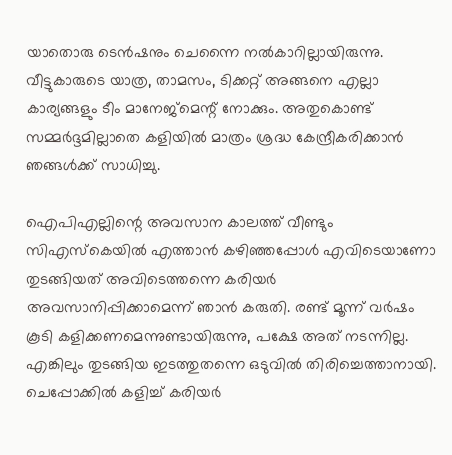യാതൊരു ടെൻഷനും ചെന്നൈ നൽകാറില്ലായിരുന്നു. വീട്ടുകാരുടെ യാത്ര, താമസം, ടിക്കറ്റ് അങ്ങനെ എല്ലാ കാര്യങ്ങളും ടീം മാനേജ്‌മെന്റ് നോക്കും. അതുകൊണ്ട് സമ്മർദ്ദമില്ലാതെ കളിയിൽ മാത്രം ശ്രദ്ധ കേന്ദ്രീകരിക്കാൻ ഞങ്ങൾക്ക് സാധിച്ചു.

ഐപിഎല്ലിന്റെ അവസാന കാലത്ത് വീണ്ടും സിഎസ്‌കെയിൽ എത്താൻ കഴിഞ്ഞപ്പോൾ എവിടെയാണോ തുടങ്ങിയത് അവിടെത്തന്നെ കരിയർ അവസാനിപ്പിക്കാമെന്ന് ഞാൻ കരുതി. രണ്ട് മൂന്ന് വർഷം കൂടി കളിക്കണമെന്നുണ്ടായിരുന്നു, പക്ഷേ അത് നടന്നില്ല. എങ്കിലും തുടങ്ങിയ ഇടത്തുതന്നെ ഒടുവിൽ തിരിച്ചെത്താനായി. ചെപ്പോക്കിൽ കളിച്ച് കരിയർ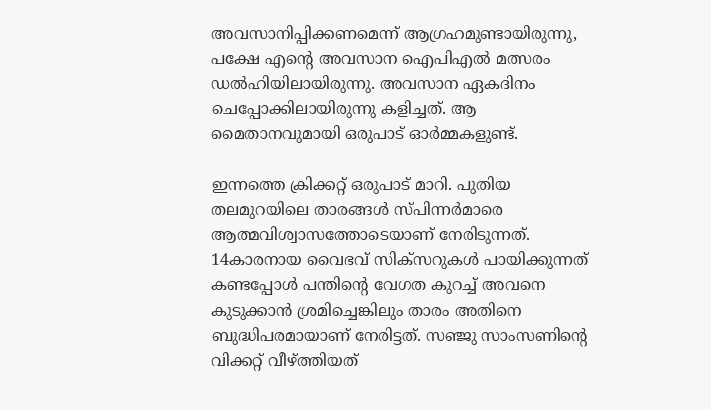അവസാനിപ്പിക്കണമെന്ന് ആഗ്രഹമുണ്ടായിരുന്നു, പക്ഷേ എന്റെ അവസാന ഐപിഎൽ മത്സരം ഡൽഹിയിലായിരുന്നു. അവസാന ഏകദിനം ചെപ്പോക്കിലായിരുന്നു കളിച്ചത്. ആ മൈതാനവുമായി ഒരുപാട് ഓർമ്മകളുണ്ട്.

ഇന്നത്തെ ക്രിക്കറ്റ് ഒരുപാട് മാറി. പുതിയ തലമുറയിലെ താരങ്ങൾ സ്പിന്നർമാരെ ആത്മവിശ്വാസത്തോടെയാണ് നേരിടുന്നത്. 14കാരനായ വൈഭവ് സിക്സറുകൾ പായിക്കുന്നത് കണ്ടപ്പോൾ പന്തിന്റെ വേഗത കുറച്ച് അവനെ കുടുക്കാൻ ശ്രമിച്ചെങ്കിലും താരം അതിനെ ബുദ്ധിപരമായാണ് നേരിട്ടത്. സഞ്ജു സാംസണിന്റെ വിക്കറ്റ് വീഴ്ത്തിയത്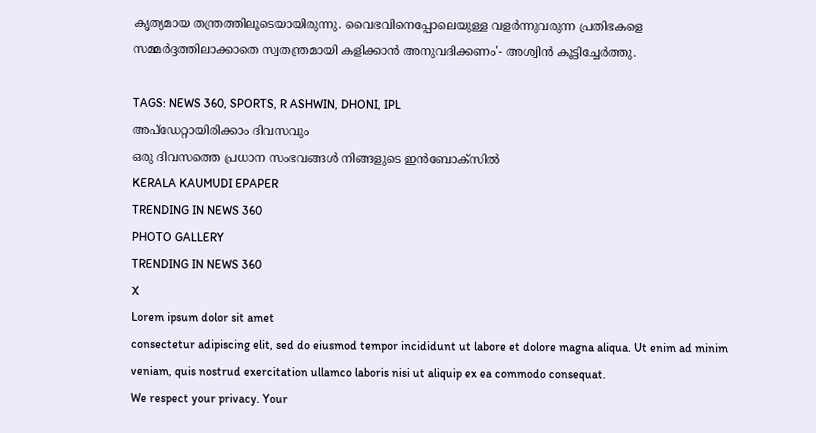കൃത്യമായ തന്ത്രത്തിലൂടെയായിരുന്നു. വൈഭവിനെപ്പോലെയുള്ള വളർന്നുവരുന്ന പ്രതിഭകളെ സമ്മർദ്ദത്തിലാക്കാതെ സ്വതന്ത്രമായി കളിക്കാൻ അനുവദിക്കണം'- അശ്വിൻ കൂട്ടിച്ചേർത്തു.

TAGS: NEWS 360, SPORTS, R ASHWIN, DHONI, IPL
അപ്ഡേറ്റായിരിക്കാം ദിവസവും
ഒരു ദിവസത്തെ പ്രധാന സംഭവങ്ങൾ നിങ്ങളുടെ ഇൻബോക്സിൽ
KERALA KAUMUDI EPAPER
TRENDING IN NEWS 360
PHOTO GALLERY
TRENDING IN NEWS 360
X
Lorem ipsum dolor sit amet
consectetur adipiscing elit, sed do eiusmod tempor incididunt ut labore et dolore magna aliqua. Ut enim ad minim veniam, quis nostrud exercitation ullamco laboris nisi ut aliquip ex ea commodo consequat.
We respect your privacy. Your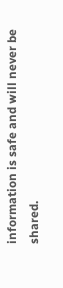information is safe and will never be shared.